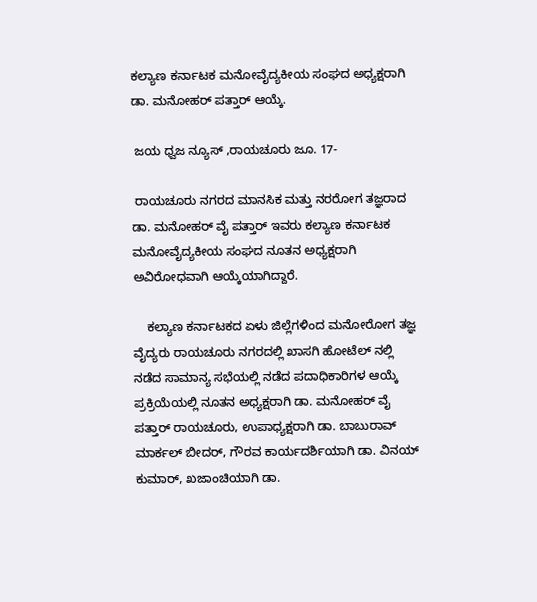ಕಲ್ಯಾಣ ಕರ್ನಾಟಕ ಮನೋವೈದ್ಯಕೀಯ ಸಂಘದ ಅಧ್ಯಕ್ಷರಾಗಿ ಡಾ. ಮನೋಹರ್ ಪತ್ತಾರ್ ಆಯ್ಕೆ.

 ಜಯ ಧ್ವಜ ನ್ಯೂಸ್ ,ರಾಯಚೂರು ಜೂ. 17-

 ರಾಯಚೂರು ನಗರದ ಮಾನಸಿಕ ಮತ್ತು ನರರೋಗ ತಜ್ಞರಾದ ಡಾ. ಮನೋಹರ್ ವೈ ಪತ್ತಾರ್ ಇವರು ಕಲ್ಯಾಣ ಕರ್ನಾಟಕ ಮನೋವೈದ್ಯಕೀಯ ಸಂಘದ ನೂತನ ಅಧ್ಯಕ್ಷರಾಗಿ ಅವಿರೋಧವಾಗಿ ಆಯ್ಕೆಯಾಗಿದ್ದಾರೆ.

    ಕಲ್ಯಾಣ ಕರ್ನಾಟಕದ ಏಳು ಜಿಲ್ಲೆಗಳಿಂದ ಮನೋರೋಗ ತಜ್ಞ ವೈದ್ಯರು ರಾಯಚೂರು ನಗರದಲ್ಲಿ ಖಾಸಗಿ ಹೋಟೆಲ್ ನಲ್ಲಿ ನಡೆದ ಸಾಮಾನ್ಯ ಸಭೆಯಲ್ಲಿ ನಡೆದ ಪದಾಧಿಕಾರಿಗಳ ಆಯ್ಕೆ ಪ್ರಕ್ರಿಯೆಯಲ್ಲಿ ನೂತನ ಅಧ್ಯಕ್ಷರಾಗಿ ಡಾ. ಮನೋಹರ್ ವೈ  ಪತ್ತಾರ್ ರಾಯಚೂರು, ಉಪಾಧ್ಯಕ್ಷರಾಗಿ ಡಾ. ಬಾಬುರಾವ್ ಮಾರ್ಕಲ್ ಬೀದರ್, ಗೌರವ ಕಾರ್ಯದರ್ಶಿಯಾಗಿ ಡಾ. ವಿನಯ್ ಕುಮಾರ್, ಖಜಾಂಚಿಯಾಗಿ ಡಾ.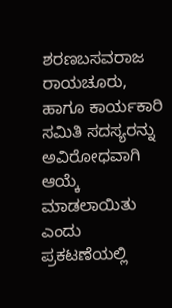ಶರಣಬಸವರಾಜ ರಾಯಚೂರು, ಹಾಗೂ ಕಾರ್ಯಕಾರಿ ಸಮಿತಿ ಸದಸ್ಯರನ್ನು ಅವಿರೋಧವಾಗಿ ಆಯ್ಕೆ ಮಾಡಲಾಯಿತು ಎಂದು ಪ್ರಕಟಣೆಯಲ್ಲಿ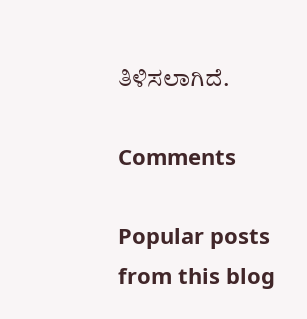ತಿಳಿಸಲಾಗಿದೆ.

Comments

Popular posts from this blog